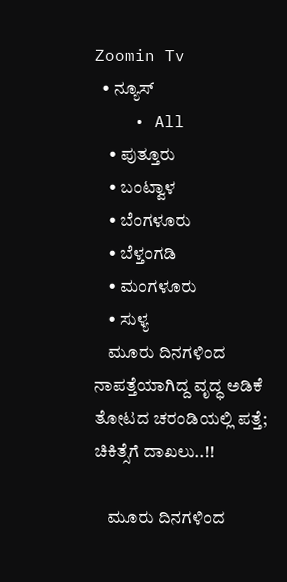Zoomin Tv
  • ನ್ಯೂಸ್
    • All
    • ಪುತ್ತೂರು
    • ಬಂಟ್ವಾಳ
    • ಬೆಂಗಳೂರು
    • ಬೆಳ್ತಂಗಡಿ
    • ಮಂಗಳೂರು
    • ಸುಳ್ಯ
    ಮೂರು ದಿನಗಳಿಂದ ನಾಪತ್ತೆಯಾಗಿದ್ದ ವೃದ್ಧ ಅಡಿಕೆ ತೋಟದ ಚರಂಡಿಯಲ್ಲಿ ಪತ್ತೆ; ಚಿಕಿತ್ಸೆಗೆ ದಾಖಲು..!!

    ಮೂರು ದಿನಗಳಿಂದ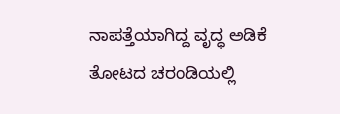ನಾಪತ್ತೆಯಾಗಿದ್ದ ವೃದ್ಧ ಅಡಿಕೆ ತೋಟದ ಚರಂಡಿಯಲ್ಲಿ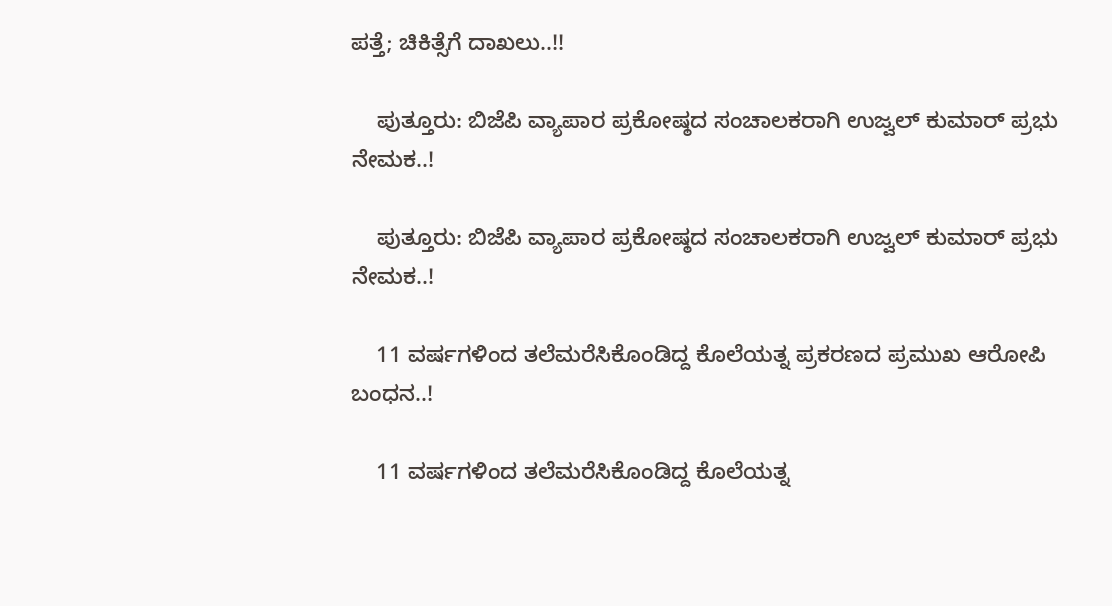ಪತ್ತೆ; ಚಿಕಿತ್ಸೆಗೆ ದಾಖಲು..!!

    ಪುತ್ತೂರು: ಬಿಜೆಪಿ ವ್ಯಾಪಾರ ಪ್ರಕೋಷ್ಠದ ಸಂಚಾಲಕರಾಗಿ ಉಜ್ವಲ್ ಕುಮಾರ್ ಪ್ರಭು ನೇಮಕ..!

    ಪುತ್ತೂರು: ಬಿಜೆಪಿ ವ್ಯಾಪಾರ ಪ್ರಕೋಷ್ಠದ ಸಂಚಾಲಕರಾಗಿ ಉಜ್ವಲ್ ಕುಮಾರ್ ಪ್ರಭು ನೇಮಕ..!

    11 ವರ್ಷಗಳಿಂದ ತಲೆಮರೆಸಿಕೊಂಡಿದ್ದ ಕೊಲೆಯತ್ನ ಪ್ರಕರಣದ ಪ್ರಮುಖ ಆರೋಪಿ ಬಂಧನ..!

    11 ವರ್ಷಗಳಿಂದ ತಲೆಮರೆಸಿಕೊಂಡಿದ್ದ ಕೊಲೆಯತ್ನ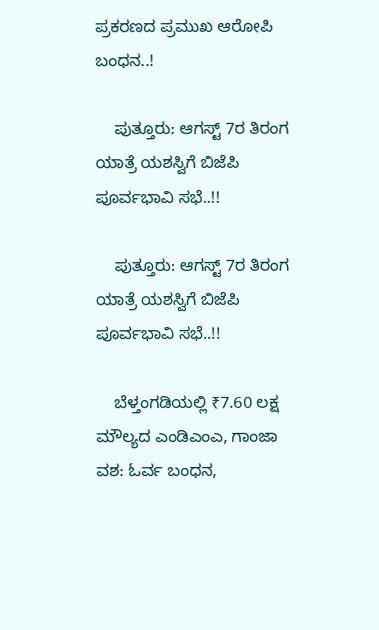ಪ್ರಕರಣದ ಪ್ರಮುಖ ಆರೋಪಿ ಬಂಧನ..!

    ಪುತ್ತೂರು: ಆಗಸ್ಟ್ 7ರ ತಿರಂಗ ಯಾತ್ರೆ ಯಶಸ್ವಿಗೆ ಬಿಜೆಪಿ ಪೂರ್ವಭಾವಿ ಸಭೆ..!!

    ಪುತ್ತೂರು: ಆಗಸ್ಟ್ 7ರ ತಿರಂಗ ಯಾತ್ರೆ ಯಶಸ್ವಿಗೆ ಬಿಜೆಪಿ ಪೂರ್ವಭಾವಿ ಸಭೆ..!!

    ಬೆಳ್ತಂಗಡಿಯಲ್ಲಿ ₹7.60 ಲಕ್ಷ ಮೌಲ್ಯದ ಎಂಡಿಎಂಎ, ಗಾಂಜಾ ವಶ: ಓರ್ವ ಬಂಧನ,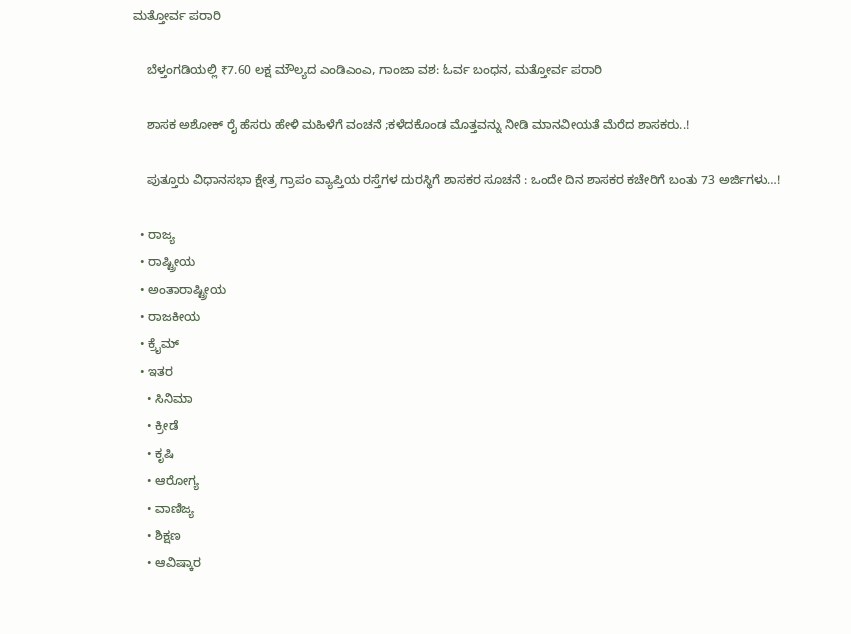ಮತ್ತೋರ್ವ ಪರಾರಿ

    ಬೆಳ್ತಂಗಡಿಯಲ್ಲಿ ₹7.60 ಲಕ್ಷ ಮೌಲ್ಯದ ಎಂಡಿಎಂಎ, ಗಾಂಜಾ ವಶ: ಓರ್ವ ಬಂಧನ, ಮತ್ತೋರ್ವ ಪರಾರಿ

    ಶಾಸಕ ಅಶೋಕ್ ರೈ ಹೆಸರು ಹೇಳಿ ಮಹಿಳೆಗೆ ವಂಚನೆ ;ಕಳೆದಕೊಂಡ ಮೊತ್ತವನ್ನು ನೀಡಿ ಮಾನವೀಯತೆ ಮೆರೆದ ಶಾಸಕರು..!

    ಪುತ್ತೂರು ವಿಧಾನಸಭಾ ಕ್ಷೇತ್ರ ಗ್ರಾಪಂ ವ್ಯಾಪ್ತಿಯ ರಸ್ತೆಗಳ ದುರಸ್ಥಿಗೆ ಶಾಸಕರ ಸೂಚನೆ : ಒಂದೇ ದಿನ ಶಾಸಕರ ಕಚೇರಿಗೆ ಬಂತು 73 ಅರ್ಜಿಗಳು…!

  • ರಾಜ್ಯ
  • ರಾಷ್ಟ್ರೀಯ
  • ಅಂತಾರಾಷ್ಟ್ರೀಯ
  • ರಾಜಕೀಯ
  • ಕ್ರೈಮ್
  • ಇತರ
    • ಸಿನಿಮಾ
    • ಕ್ರೀಡೆ
    • ಕೃಷಿ
    • ಆರೋಗ್ಯ
    • ವಾಣಿಜ್ಯ
    • ಶಿಕ್ಷಣ
    • ಆವಿಷ್ಕಾರ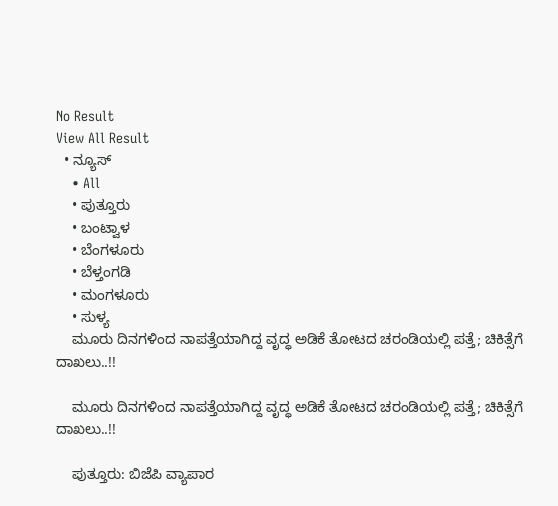No Result
View All Result
  • ನ್ಯೂಸ್
    • All
    • ಪುತ್ತೂರು
    • ಬಂಟ್ವಾಳ
    • ಬೆಂಗಳೂರು
    • ಬೆಳ್ತಂಗಡಿ
    • ಮಂಗಳೂರು
    • ಸುಳ್ಯ
    ಮೂರು ದಿನಗಳಿಂದ ನಾಪತ್ತೆಯಾಗಿದ್ದ ವೃದ್ಧ ಅಡಿಕೆ ತೋಟದ ಚರಂಡಿಯಲ್ಲಿ ಪತ್ತೆ; ಚಿಕಿತ್ಸೆಗೆ ದಾಖಲು..!!

    ಮೂರು ದಿನಗಳಿಂದ ನಾಪತ್ತೆಯಾಗಿದ್ದ ವೃದ್ಧ ಅಡಿಕೆ ತೋಟದ ಚರಂಡಿಯಲ್ಲಿ ಪತ್ತೆ; ಚಿಕಿತ್ಸೆಗೆ ದಾಖಲು..!!

    ಪುತ್ತೂರು: ಬಿಜೆಪಿ ವ್ಯಾಪಾರ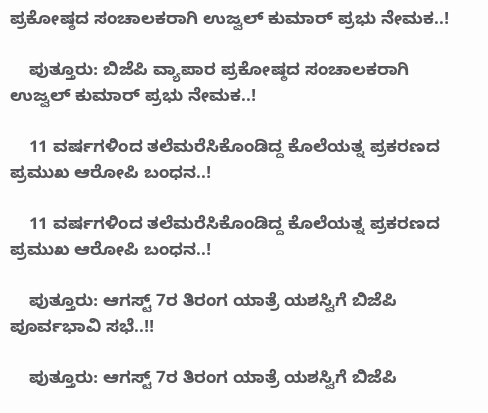ಪ್ರಕೋಷ್ಠದ ಸಂಚಾಲಕರಾಗಿ ಉಜ್ವಲ್ ಕುಮಾರ್ ಪ್ರಭು ನೇಮಕ..!

    ಪುತ್ತೂರು: ಬಿಜೆಪಿ ವ್ಯಾಪಾರ ಪ್ರಕೋಷ್ಠದ ಸಂಚಾಲಕರಾಗಿ ಉಜ್ವಲ್ ಕುಮಾರ್ ಪ್ರಭು ನೇಮಕ..!

    11 ವರ್ಷಗಳಿಂದ ತಲೆಮರೆಸಿಕೊಂಡಿದ್ದ ಕೊಲೆಯತ್ನ ಪ್ರಕರಣದ ಪ್ರಮುಖ ಆರೋಪಿ ಬಂಧನ..!

    11 ವರ್ಷಗಳಿಂದ ತಲೆಮರೆಸಿಕೊಂಡಿದ್ದ ಕೊಲೆಯತ್ನ ಪ್ರಕರಣದ ಪ್ರಮುಖ ಆರೋಪಿ ಬಂಧನ..!

    ಪುತ್ತೂರು: ಆಗಸ್ಟ್ 7ರ ತಿರಂಗ ಯಾತ್ರೆ ಯಶಸ್ವಿಗೆ ಬಿಜೆಪಿ ಪೂರ್ವಭಾವಿ ಸಭೆ..!!

    ಪುತ್ತೂರು: ಆಗಸ್ಟ್ 7ರ ತಿರಂಗ ಯಾತ್ರೆ ಯಶಸ್ವಿಗೆ ಬಿಜೆಪಿ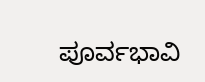ಪೂರ್ವಭಾವಿ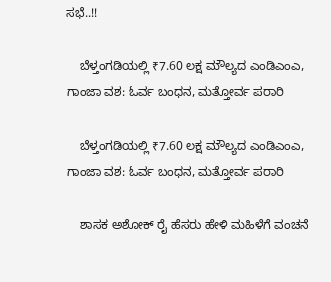ಸಭೆ..!!

    ಬೆಳ್ತಂಗಡಿಯಲ್ಲಿ ₹7.60 ಲಕ್ಷ ಮೌಲ್ಯದ ಎಂಡಿಎಂಎ, ಗಾಂಜಾ ವಶ: ಓರ್ವ ಬಂಧನ, ಮತ್ತೋರ್ವ ಪರಾರಿ

    ಬೆಳ್ತಂಗಡಿಯಲ್ಲಿ ₹7.60 ಲಕ್ಷ ಮೌಲ್ಯದ ಎಂಡಿಎಂಎ, ಗಾಂಜಾ ವಶ: ಓರ್ವ ಬಂಧನ, ಮತ್ತೋರ್ವ ಪರಾರಿ

    ಶಾಸಕ ಅಶೋಕ್ ರೈ ಹೆಸರು ಹೇಳಿ ಮಹಿಳೆಗೆ ವಂಚನೆ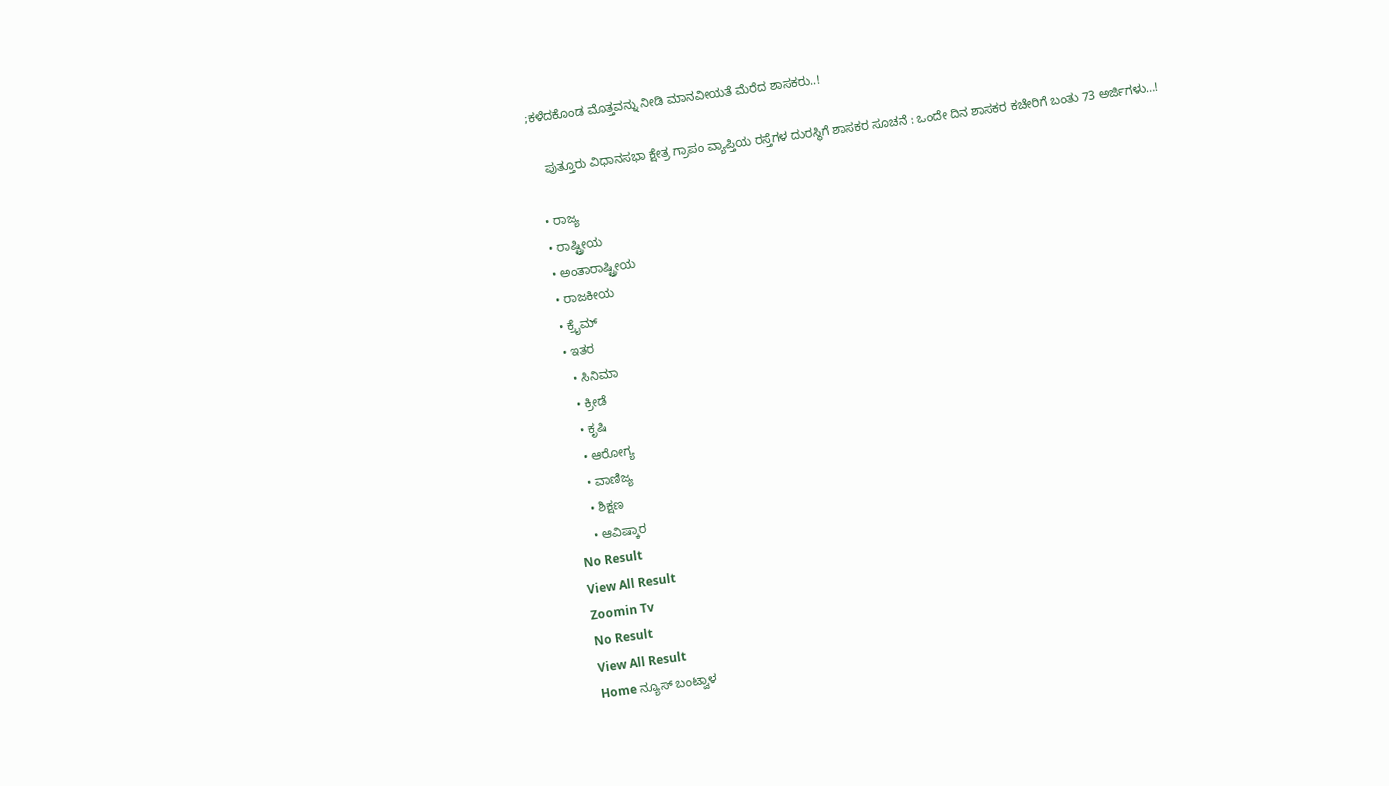;ಕಳೆದಕೊಂಡ ಮೊತ್ತವನ್ನು ನೀಡಿ ಮಾನವೀಯತೆ ಮೆರೆದ ಶಾಸಕರು..!

    ಪುತ್ತೂರು ವಿಧಾನಸಭಾ ಕ್ಷೇತ್ರ ಗ್ರಾಪಂ ವ್ಯಾಪ್ತಿಯ ರಸ್ತೆಗಳ ದುರಸ್ಥಿಗೆ ಶಾಸಕರ ಸೂಚನೆ : ಒಂದೇ ದಿನ ಶಾಸಕರ ಕಚೇರಿಗೆ ಬಂತು 73 ಅರ್ಜಿಗಳು…!

  • ರಾಜ್ಯ
  • ರಾಷ್ಟ್ರೀಯ
  • ಅಂತಾರಾಷ್ಟ್ರೀಯ
  • ರಾಜಕೀಯ
  • ಕ್ರೈಮ್
  • ಇತರ
    • ಸಿನಿಮಾ
    • ಕ್ರೀಡೆ
    • ಕೃಷಿ
    • ಆರೋಗ್ಯ
    • ವಾಣಿಜ್ಯ
    • ಶಿಕ್ಷಣ
    • ಆವಿಷ್ಕಾರ
No Result
View All Result
Zoomin Tv
No Result
View All Result
Home ನ್ಯೂಸ್ ಬಂಟ್ವಾಳ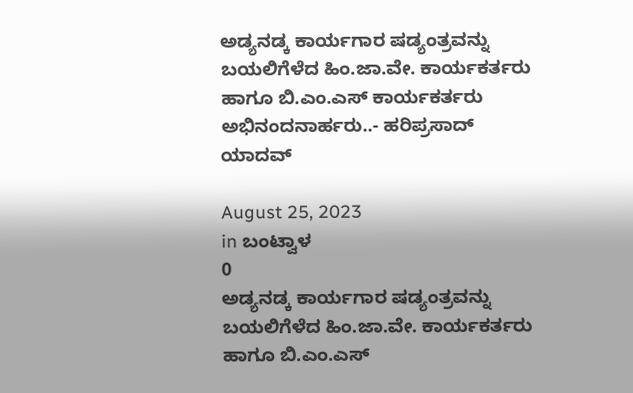ಅಡ್ಯನಡ್ಕ ಕಾರ್ಯಗಾರ ಷಡ್ಯಂತ್ರವನ್ನು ಬಯಲಿಗೆಳೆದ ಹಿಂ.ಜಾ.ವೇ. ಕಾರ್ಯಕರ್ತರು ಹಾಗೂ ಬಿ.ಎಂ.ಎಸ್ ಕಾರ್ಯಕರ್ತರು ಅಭಿನಂದನಾರ್ಹರು..- ಹರಿಪ್ರಸಾದ್ ಯಾದವ್

August 25, 2023
in ಬಂಟ್ವಾಳ
0
ಅಡ್ಯನಡ್ಕ ಕಾರ್ಯಗಾರ ಷಡ್ಯಂತ್ರವನ್ನು ಬಯಲಿಗೆಳೆದ ಹಿಂ.ಜಾ.ವೇ. ಕಾರ್ಯಕರ್ತರು ಹಾಗೂ ಬಿ.ಎಂ.ಎಸ್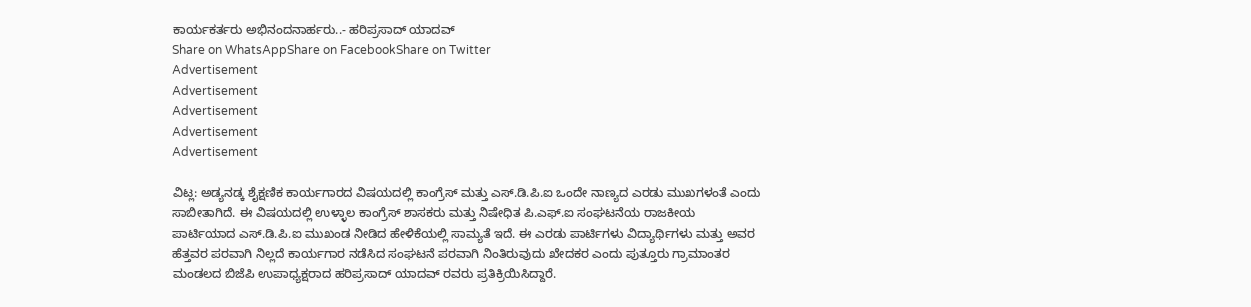ಕಾರ್ಯಕರ್ತರು ಅಭಿನಂದನಾರ್ಹರು..- ಹರಿಪ್ರಸಾದ್ ಯಾದವ್
Share on WhatsAppShare on FacebookShare on Twitter
Advertisement
Advertisement
Advertisement
Advertisement
Advertisement

ವಿಟ್ಲ: ಅಡ್ಯನಡ್ಕ ಶೈಕ್ಷಣಿಕ ಕಾರ್ಯಗಾರದ ವಿಷಯದಲ್ಲಿ ಕಾಂಗ್ರೆಸ್ ಮತ್ತು ಎಸ್.ಡಿ.ಪಿ.ಐ ಒಂದೇ ನಾಣ್ಯದ ಎರಡು ಮುಖಗಳಂತೆ ಎಂದು ಸಾಬೀತಾಗಿದೆ. ಈ ವಿಷಯದಲ್ಲಿ ಉಳ್ಳಾಲ ಕಾಂಗ್ರೆಸ್ ಶಾಸಕರು ಮತ್ತು ನಿಷೇಧಿತ ಪಿ.ಎಫ್.ಐ ಸಂಘಟನೆಯ ರಾಜಕೀಯ ಪಾರ್ಟಿಯಾದ ಎಸ್.ಡಿ.ಪಿ.ಐ ಮುಖಂಡ ನೀಡಿದ ಹೇಳಿಕೆಯಲ್ಲಿ ಸಾಮ್ಯತೆ ಇದೆ. ಈ ಎರಡು ಪಾರ್ಟಿಗಳು ವಿದ್ಯಾರ್ಥಿಗಳು ಮತ್ತು ಅವರ ಹೆತ್ತವರ ಪರವಾಗಿ ನಿಲ್ಲದೆ ಕಾರ್ಯಗಾರ ನಡೆಸಿದ ಸಂಘಟನೆ ಪರವಾಗಿ ನಿಂತಿರುವುದು ಖೇದಕರ ಎಂದು ಪುತ್ತೂರು ಗ್ರಾಮಾಂತರ ಮಂಡಲದ ಬಿಜೆಪಿ ಉಪಾಧ್ಯಕ್ಷರಾದ ಹರಿಪ್ರಸಾದ್ ಯಾದವ್ ರವರು ಪ್ರತಿಕ್ರಿಯಿಸಿದ್ದಾರೆ.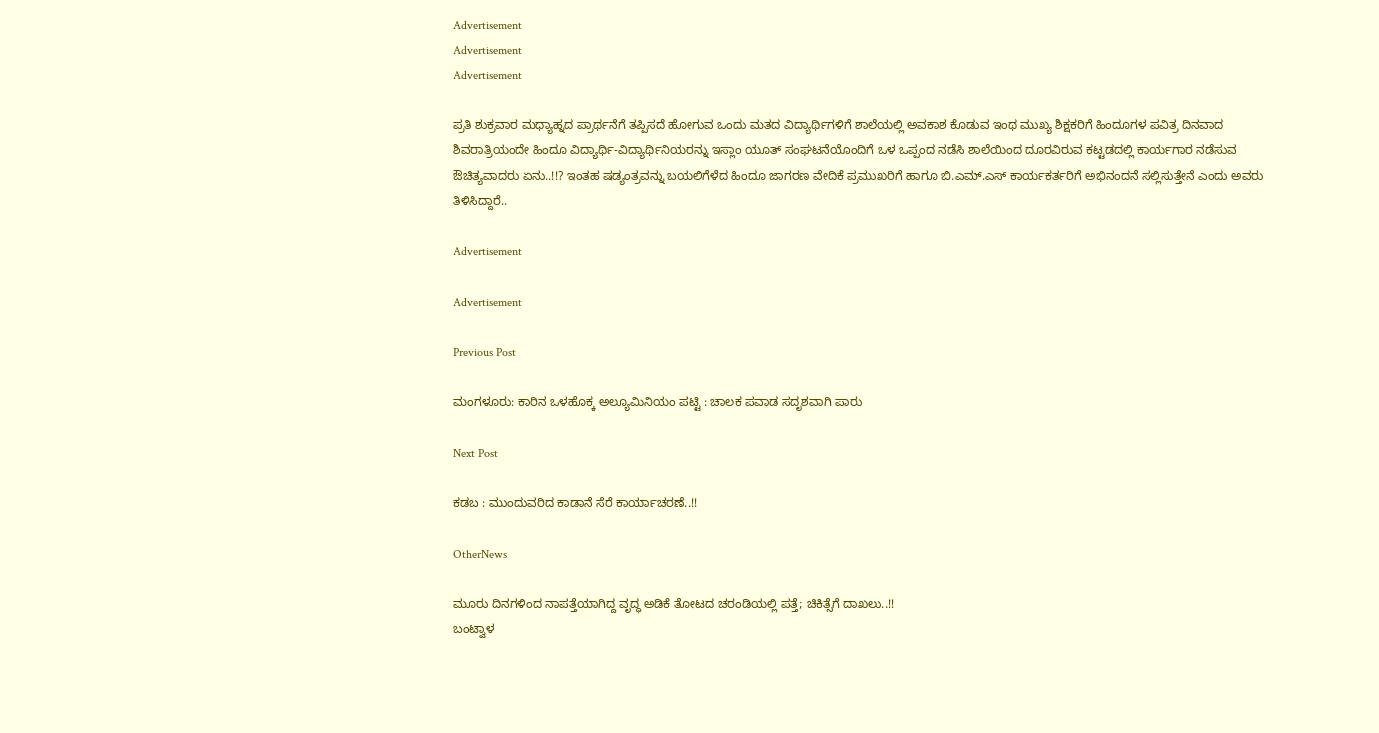Advertisement
Advertisement
Advertisement

ಪ್ರತಿ ಶುಕ್ರವಾರ ಮಧ್ಯಾಹ್ನದ ಪ್ರಾರ್ಥನೆಗೆ ತಪ್ಪಿಸದೆ ಹೋಗುವ ಒಂದು ಮತದ ವಿದ್ಯಾರ್ಥಿಗಳಿಗೆ ಶಾಲೆಯಲ್ಲಿ ಅವಕಾಶ ಕೊಡುವ ಇಂಥ ಮುಖ್ಯ ಶಿಕ್ಷಕರಿಗೆ ಹಿಂದೂಗಳ ಪವಿತ್ರ ದಿನವಾದ ಶಿವರಾತ್ರಿಯಂದೇ ಹಿಂದೂ ವಿದ್ಯಾರ್ಥಿ-ವಿದ್ಯಾರ್ಥಿನಿಯರನ್ನು ಇಸ್ಲಾಂ ಯೂತ್ ಸಂಘಟನೆಯೊಂದಿಗೆ ಒಳ ಒಪ್ಪಂದ ನಡೆಸಿ ಶಾಲೆಯಿಂದ ದೂರವಿರುವ ಕಟ್ಟಡದಲ್ಲಿ ಕಾರ್ಯಗಾರ ನಡೆಸುವ ಔಚಿತ್ಯವಾದರು ಏನು..!!? ಇಂತಹ ಷಡ್ಯಂತ್ರವನ್ನು ಬಯಲಿಗೆಳೆದ ಹಿಂದೂ ಜಾಗರಣ ವೇದಿಕೆ ಪ್ರಮುಖರಿಗೆ ಹಾಗೂ ಬಿ.ಎಮ್.ಎಸ್ ಕಾರ್ಯಕರ್ತರಿಗೆ ಅಭಿನಂದನೆ ಸಲ್ಲಿಸುತ್ತೇನೆ ಎಂದು ಅವರು ತಿಳಿಸಿದ್ದಾರೆ..

Advertisement

Advertisement

Previous Post

ಮಂಗಳೂರು: ಕಾರಿನ ಒಳಹೊಕ್ಕ ಅಲ್ಯೂಮಿನಿಯಂ ಪಟ್ಟಿ : ಚಾಲಕ ಪವಾಡ ಸದೃಶವಾಗಿ ಪಾರು

Next Post

ಕಡಬ : ಮುಂದುವರಿದ ಕಾಡಾನೆ ಸೆರೆ ಕಾರ್ಯಾಚರಣೆ..!!

OtherNews

ಮೂರು ದಿನಗಳಿಂದ ನಾಪತ್ತೆಯಾಗಿದ್ದ ವೃದ್ಧ ಅಡಿಕೆ ತೋಟದ ಚರಂಡಿಯಲ್ಲಿ ಪತ್ತೆ; ಚಿಕಿತ್ಸೆಗೆ ದಾಖಲು..!!
ಬಂಟ್ವಾಳ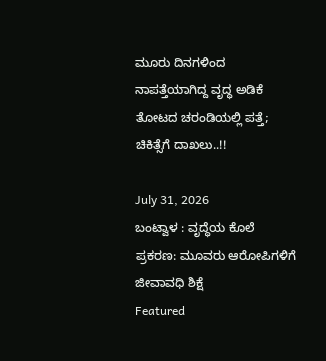ಮೂರು ದಿನಗಳಿಂದ ನಾಪತ್ತೆಯಾಗಿದ್ದ ವೃದ್ಧ ಅಡಿಕೆ ತೋಟದ ಚರಂಡಿಯಲ್ಲಿ ಪತ್ತೆ; ಚಿಕಿತ್ಸೆಗೆ ದಾಖಲು..!!

July 31, 2026
ಬಂಟ್ವಾಳ : ವೃದ್ಧೆಯ ಕೊಲೆ ಪ್ರಕರಣ: ಮೂವರು ಆರೋಪಿಗಳಿಗೆ ಜೀವಾವಧಿ ಶಿಕ್ಷೆ
Featured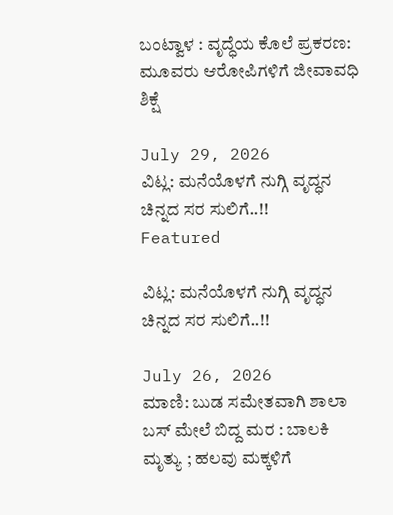ಬಂಟ್ವಾಳ : ವೃದ್ಧೆಯ ಕೊಲೆ ಪ್ರಕರಣ: ಮೂವರು ಆರೋಪಿಗಳಿಗೆ ಜೀವಾವಧಿ ಶಿಕ್ಷೆ

July 29, 2026
ವಿಟ್ಲ: ಮನೆಯೊಳಗೆ ನುಗ್ಗಿ ವೃದ್ಧನ ಚಿನ್ನದ ಸರ ಸುಲಿಗೆ..!!
Featured

ವಿಟ್ಲ: ಮನೆಯೊಳಗೆ ನುಗ್ಗಿ ವೃದ್ಧನ ಚಿನ್ನದ ಸರ ಸುಲಿಗೆ..!!

July 26, 2026
ಮಾಣಿ: ಬುಡ ಸಮೇತವಾಗಿ ಶಾಲಾ ಬಸ್ ಮೇಲೆ ಬಿದ್ದ ಮರ : ಬಾಲಕಿ ಮೃತ್ಯು ; ಹಲವು ಮಕ್ಕಳಿಗೆ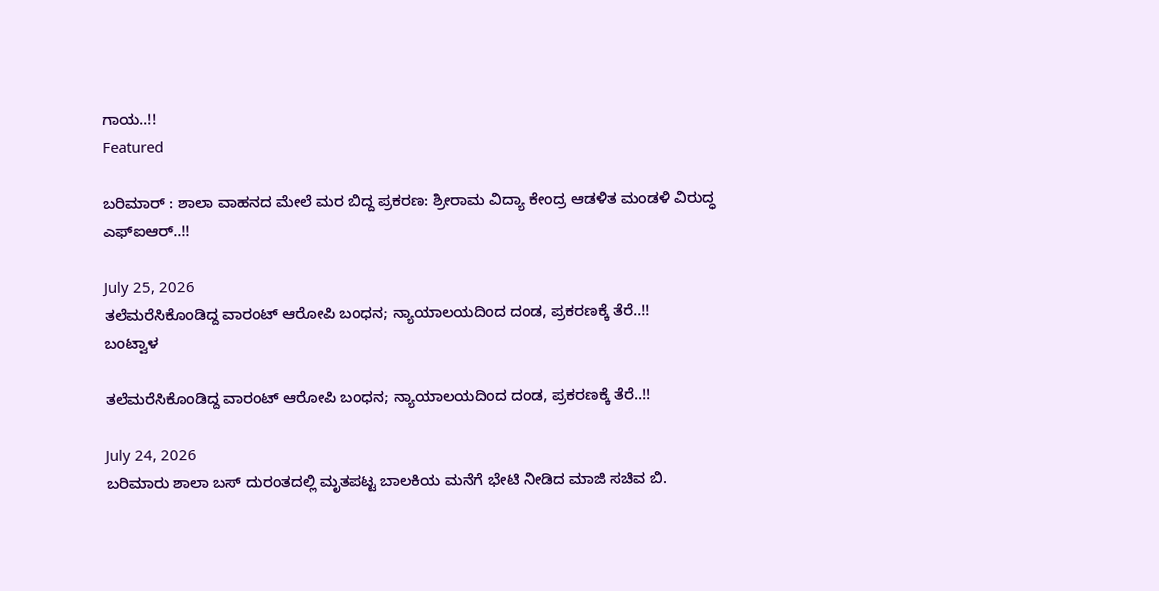ಗಾಯ..!!
Featured

ಬರಿಮಾರ್‌ : ಶಾಲಾ ವಾಹನದ ಮೇಲೆ ಮರ ಬಿದ್ದ ಪ್ರಕರಣ: ಶ್ರೀರಾಮ ವಿದ್ಯಾ ಕೇಂದ್ರ ಆಡಳಿತ ಮಂಡಳಿ ವಿರುದ್ಧ ಎಫ್‌ಐಆರ್..!!

July 25, 2026
ತಲೆಮರೆಸಿಕೊಂಡಿದ್ದ ವಾರಂಟ್ ಆರೋಪಿ ಬಂಧನ; ನ್ಯಾಯಾಲಯದಿಂದ ದಂಡ, ಪ್ರಕರಣಕ್ಕೆ ತೆರೆ..!!
ಬಂಟ್ವಾಳ

ತಲೆಮರೆಸಿಕೊಂಡಿದ್ದ ವಾರಂಟ್ ಆರೋಪಿ ಬಂಧನ; ನ್ಯಾಯಾಲಯದಿಂದ ದಂಡ, ಪ್ರಕರಣಕ್ಕೆ ತೆರೆ..!!

July 24, 2026
ಬರಿಮಾರು ಶಾಲಾ ಬಸ್ ದುರಂತದಲ್ಲಿ ಮೃತಪಟ್ಟ ಬಾಲಕಿಯ ಮನೆಗೆ ಭೇಟಿ ನೀಡಿದ ಮಾಜಿ ಸಚಿವ ಬಿ.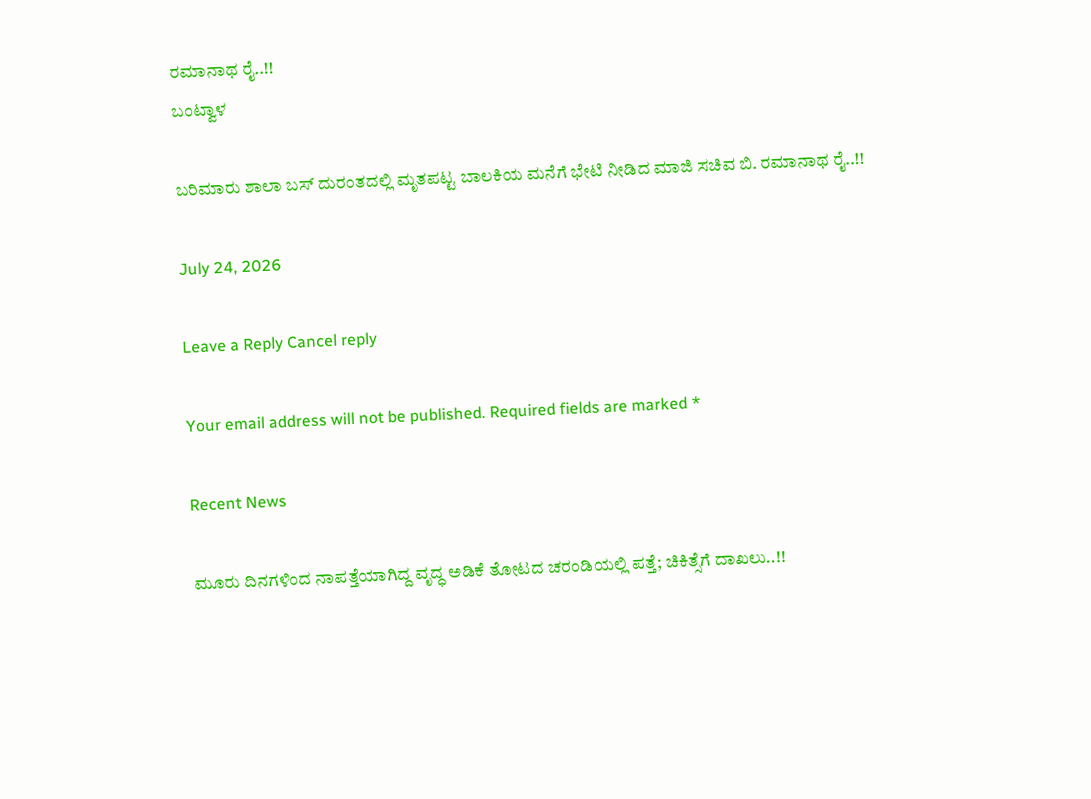ರಮಾನಾಥ ರೈ..!!
ಬಂಟ್ವಾಳ

ಬರಿಮಾರು ಶಾಲಾ ಬಸ್ ದುರಂತದಲ್ಲಿ ಮೃತಪಟ್ಟ ಬಾಲಕಿಯ ಮನೆಗೆ ಭೇಟಿ ನೀಡಿದ ಮಾಜಿ ಸಚಿವ ಬಿ. ರಮಾನಾಥ ರೈ..!!

July 24, 2026

Leave a Reply Cancel reply

Your email address will not be published. Required fields are marked *

Recent News

ಮೂರು ದಿನಗಳಿಂದ ನಾಪತ್ತೆಯಾಗಿದ್ದ ವೃದ್ಧ ಅಡಿಕೆ ತೋಟದ ಚರಂಡಿಯಲ್ಲಿ ಪತ್ತೆ; ಚಿಕಿತ್ಸೆಗೆ ದಾಖಲು..!!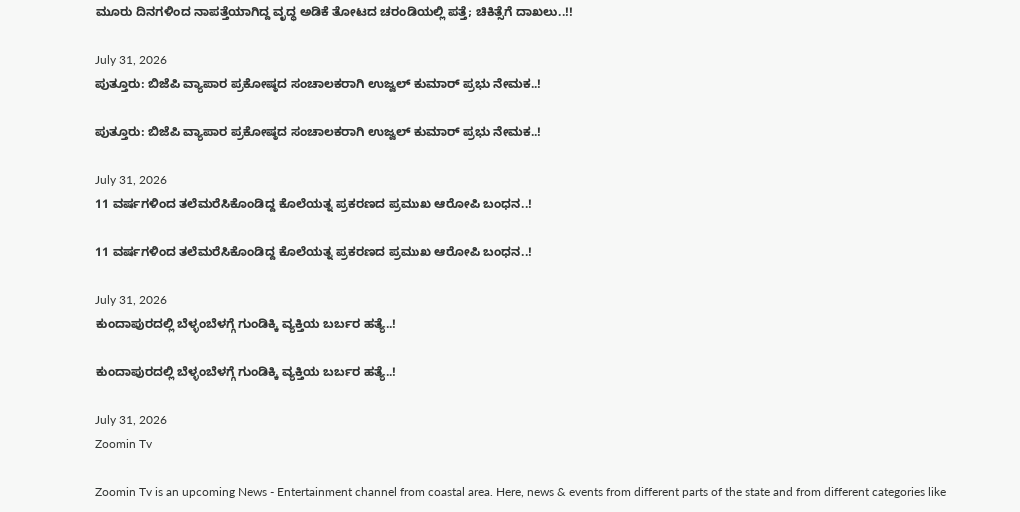ಮೂರು ದಿನಗಳಿಂದ ನಾಪತ್ತೆಯಾಗಿದ್ದ ವೃದ್ಧ ಅಡಿಕೆ ತೋಟದ ಚರಂಡಿಯಲ್ಲಿ ಪತ್ತೆ; ಚಿಕಿತ್ಸೆಗೆ ದಾಖಲು..!!

July 31, 2026
ಪುತ್ತೂರು: ಬಿಜೆಪಿ ವ್ಯಾಪಾರ ಪ್ರಕೋಷ್ಠದ ಸಂಚಾಲಕರಾಗಿ ಉಜ್ವಲ್ ಕುಮಾರ್ ಪ್ರಭು ನೇಮಕ..!

ಪುತ್ತೂರು: ಬಿಜೆಪಿ ವ್ಯಾಪಾರ ಪ್ರಕೋಷ್ಠದ ಸಂಚಾಲಕರಾಗಿ ಉಜ್ವಲ್ ಕುಮಾರ್ ಪ್ರಭು ನೇಮಕ..!

July 31, 2026
11 ವರ್ಷಗಳಿಂದ ತಲೆಮರೆಸಿಕೊಂಡಿದ್ದ ಕೊಲೆಯತ್ನ ಪ್ರಕರಣದ ಪ್ರಮುಖ ಆರೋಪಿ ಬಂಧನ..!

11 ವರ್ಷಗಳಿಂದ ತಲೆಮರೆಸಿಕೊಂಡಿದ್ದ ಕೊಲೆಯತ್ನ ಪ್ರಕರಣದ ಪ್ರಮುಖ ಆರೋಪಿ ಬಂಧನ..!

July 31, 2026
ಕುಂದಾಪುರದಲ್ಲಿ ಬೆಳ್ಳಂಬೆಳಗ್ಗೆ ಗುಂಡಿಕ್ಕಿ ವ್ಯಕ್ತಿಯ ಬರ್ಬರ ಹತ್ಯೆ..!

ಕುಂದಾಪುರದಲ್ಲಿ ಬೆಳ್ಳಂಬೆಳಗ್ಗೆ ಗುಂಡಿಕ್ಕಿ ವ್ಯಕ್ತಿಯ ಬರ್ಬರ ಹತ್ಯೆ..!

July 31, 2026
Zoomin Tv

Zoomin Tv is an upcoming News - Entertainment channel from coastal area. Here, news & events from different parts of the state and from different categories like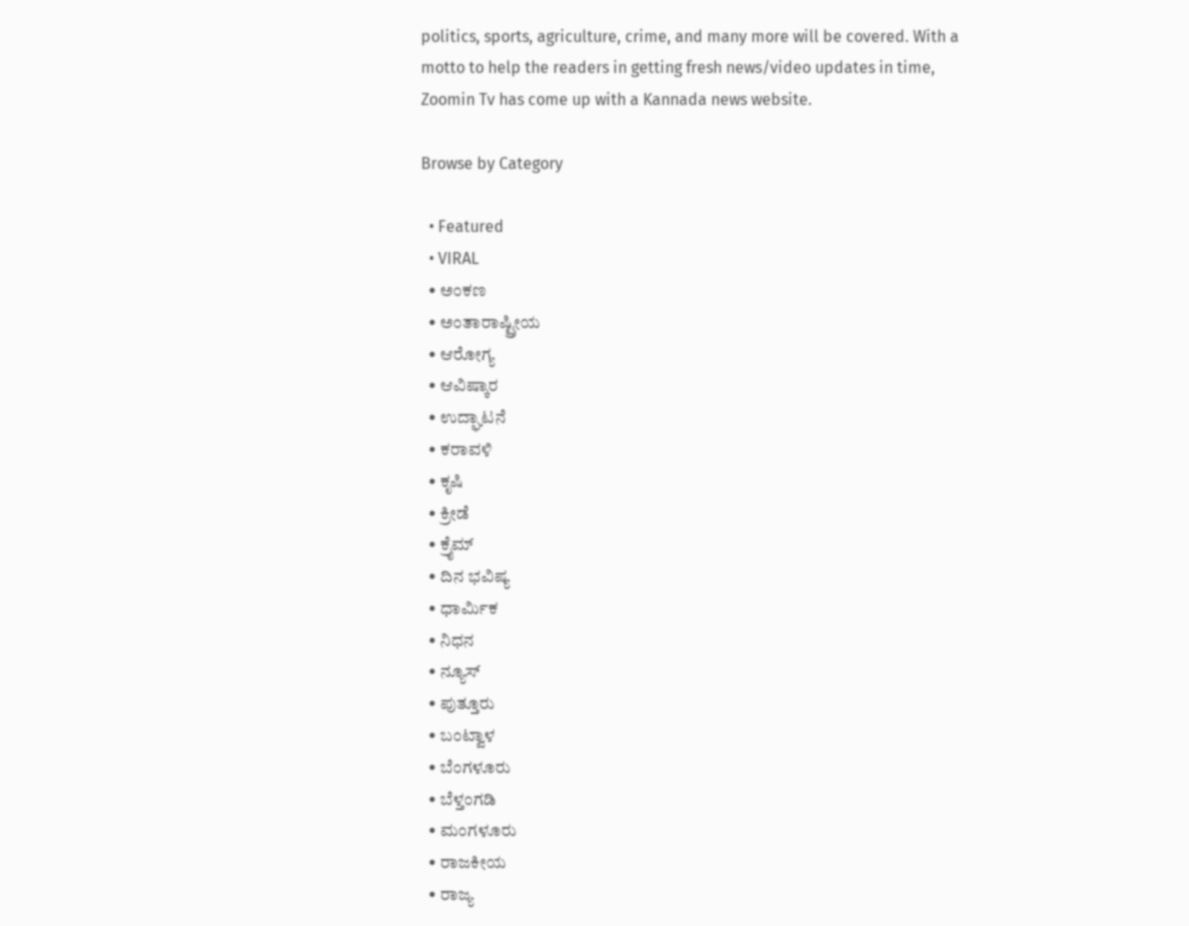politics, sports, agriculture, crime, and many more will be covered. With a motto to help the readers in getting fresh news/video updates in time, Zoomin Tv has come up with a Kannada news website.

Browse by Category

  • Featured
  • VIRAL
  • ಅಂಕಣ
  • ಅಂತಾರಾಷ್ಟ್ರೀಯ
  • ಆರೋಗ್ಯ
  • ಆವಿಷ್ಕಾರ
  • ಉದ್ಘಾಟನೆ
  • ಕರಾವಳಿ
  • ಕೃಷಿ
  • ಕ್ರೀಡೆ
  • ಕ್ರೈಮ್
  • ದಿನ ಭವಿಷ್ಯ
  • ಧಾರ್ಮಿಕ
  • ನಿಧನ
  • ನ್ಯೂಸ್
  • ಪುತ್ತೂರು
  • ಬಂಟ್ವಾಳ
  • ಬೆಂಗಳೂರು
  • ಬೆಳ್ತಂಗಡಿ
  • ಮಂಗಳೂರು
  • ರಾಜಕೀಯ
  • ರಾಜ್ಯ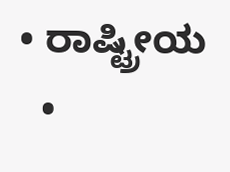• ರಾಷ್ಟ್ರೀಯ
  •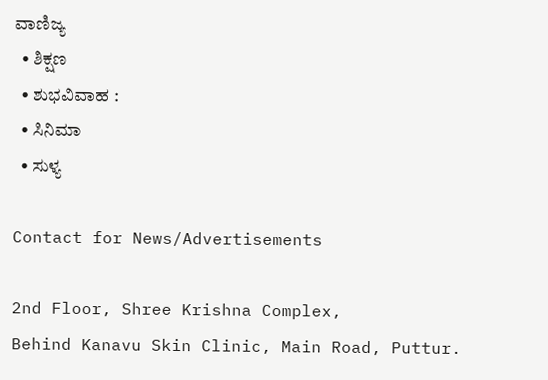ವಾಣಿಜ್ಯ
  • ಶಿಕ್ಷಣ
  • ಶುಭವಿವಾಹ :
  • ಸಿನಿಮಾ
  • ಸುಳ್ಯ

Contact for News/Advertisements

2nd Floor, Shree Krishna Complex,
Behind Kanavu Skin Clinic, Main Road, Puttur.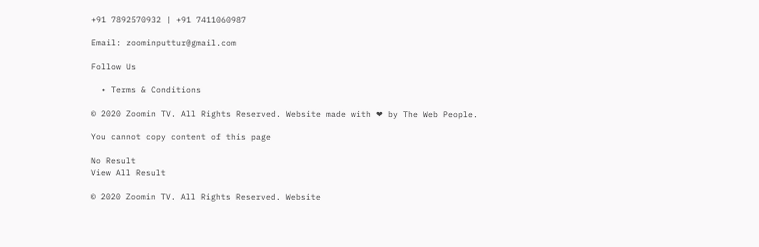+91 7892570932 | +91 7411060987

Email: zoominputtur@gmail.com

Follow Us

  • Terms & Conditions

© 2020 Zoomin TV. All Rights Reserved. Website made with ❤ by The Web People.

You cannot copy content of this page

No Result
View All Result

© 2020 Zoomin TV. All Rights Reserved. Website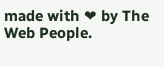made with ❤ by The Web People.